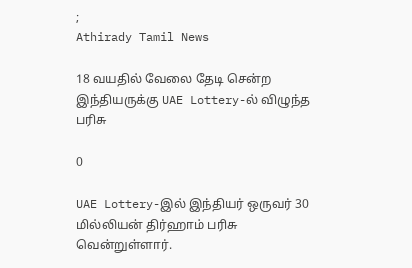;
Athirady Tamil News

18 வயதில் வேலை தேடி சென்ற இந்தியருக்கு UAE Lottery-ல் விழுந்த பரிசு

0

UAE Lottery-இல் இந்தியர் ஒருவர் 30 மில்லியன் திர்ஹாம் பரிசு வென்றுள்ளார்.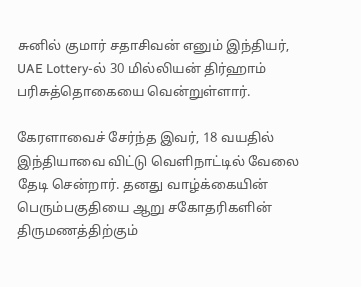சுனில் குமார் சதாசிவன் எனும் இந்தியர், UAE Lottery-ல் 30 மில்லியன் திர்ஹாம் பரிசுத்தொகையை வென்றுள்ளார்.

கேரளாவைச் சேர்ந்த இவர், 18 வயதில் இந்தியாவை விட்டு வெளிநாட்டில் வேலை தேடி சென்றார். தனது வாழ்க்கையின் பெரும்பகுதியை ஆறு சகோதரிகளின் திருமணத்திற்கும்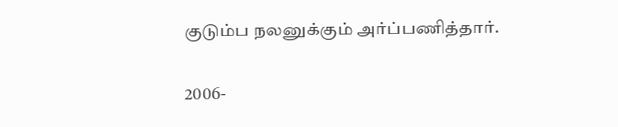குடும்ப நலனுக்கும் அர்ப்பணித்தார்.

2006-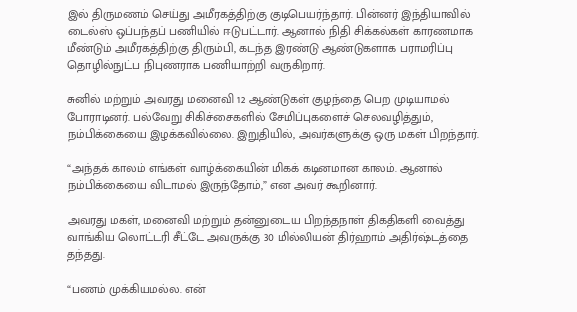இல் திருமணம் செய்து அமீரகத்திற்கு குடிபெயர்ந்தார். பின்னர் இந்தியாவில் டைல்ஸ் ஒப்பந்தப் பணியில் ஈடுபட்டார். ஆனால் நிதி சிக்கல்கள் காரணமாக மீண்டும் அமீரகத்திற்கு திரும்பி, கடந்த இரண்டு ஆண்டுகளாக பராமரிப்பு தொழில்நுட்ப நிபுணராக பணியாற்றி வருகிறார்.

சுனில் மற்றும் அவரது மனைவி 12 ஆண்டுகள் குழந்தை பெற முடியாமல் போராடினர். பல்வேறு சிகிச்சைகளில் சேமிப்புகளைச் செலவழித்தும், நம்பிக்கையை இழக்கவில்லை. இறுதியில், அவர்களுக்கு ஒரு மகள் பிறந்தார்.

“அந்தக் காலம் எங்கள் வாழ்க்கையின் மிகக் கடினமான காலம். ஆனால் நம்பிக்கையை விடாமல் இருந்தோம்,” என அவர் கூறினார்.

அவரது மகள், மனைவி மற்றும் தன்னுடைய பிறந்தநாள் திகதிகளி வைத்து வாங்கிய லொட்டரி சீட்டே அவருக்கு 30 மில்லியன் திர்ஹாம் அதிர்ஷ்டத்தை தந்தது.

“பணம் முக்கியமல்ல. என்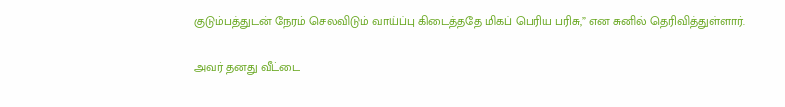குடும்பத்துடன் நேரம் செலவிடும் வாய்ப்பு கிடைத்ததே மிகப் பெரிய பரிசு,” என சுனில் தெரிவித்துள்ளார்.

அவர் தனது வீட்டை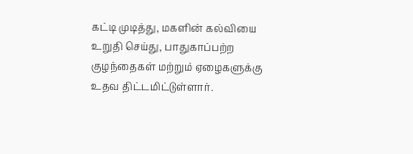கட்டி முடித்து, மகளின் கல்வியை உறுதி செய்து, பாதுகாப்பற்ற குழந்தைகள் மற்றும் ஏழைகளுக்கு உதவ திட்டமிட்டுள்ளார்.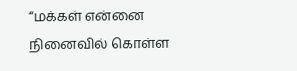“மக்கள் என்னை நினைவில் கொள்ள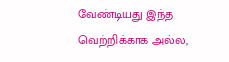வேண்டியது இந்த வெற்றிக்காக அல்ல,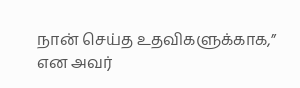நான் செய்த உதவிகளுக்காக,” என அவர்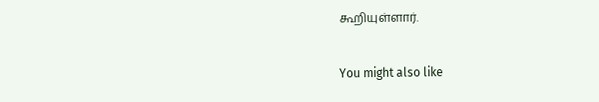கூறியுள்ளார்.

You might also like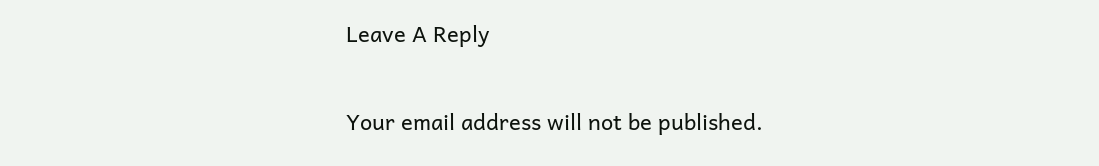Leave A Reply

Your email address will not be published.